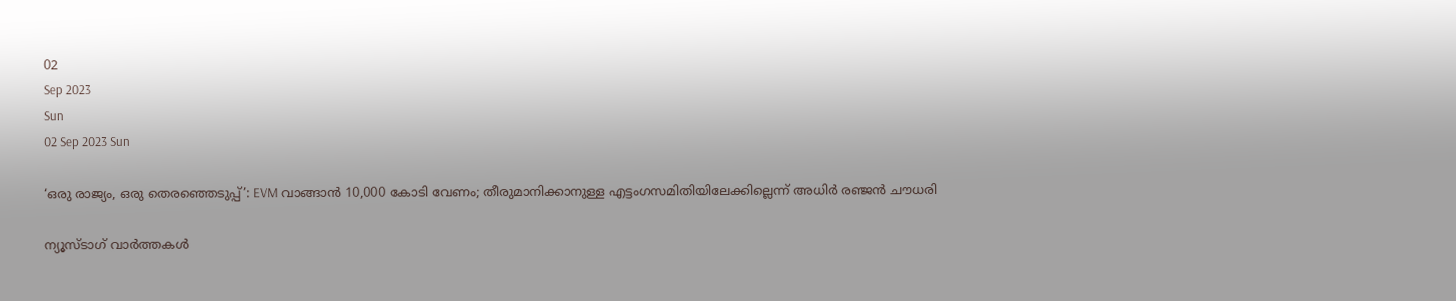02
Sep 2023
Sun
02 Sep 2023 Sun

‘ഒരു രാജ്യം, ഒരു തെരഞ്ഞെടുപ്പ്’: EVM വാങ്ങാന്‍ 10,000 കോടി വേണം; തീരുമാനിക്കാനുള്ള എട്ടംഗസമിതിയിലേക്കില്ലെന്ന് അധിര്‍ രഞ്ജന്‍ ചൗധരി

ന്യൂസ്ടാഗ് വാര്‍ത്തകള്‍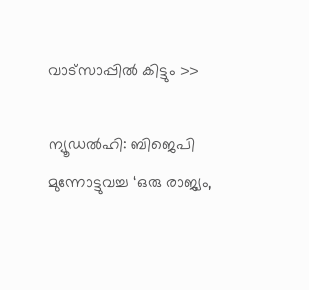വാട്‌സാപ്പില്‍ കിട്ടും >>

ന്യൂഡല്‍ഹി: ബിജെപി മുന്നോട്ടുവച്ച ‘ഒരു രാജ്യം,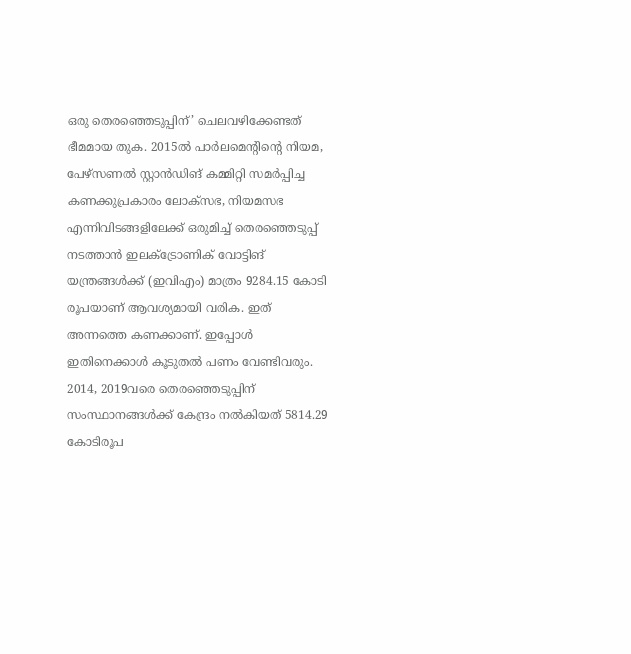ഒരു തെരഞ്ഞെടുപ്പിന്’ ചെലവഴിക്കേണ്ടത് ഭീമമായ തുക. 2015ല്‍ പാര്‍ലമെന്റിന്റെ നിയമ, പേഴ്‌സണല്‍ സ്റ്റാന്‍ഡിങ് കമ്മിറ്റി സമര്‍പ്പിച്ച കണക്കുപ്രകാരം ലോക്‌സഭ, നിയമസഭ എന്നിവിടങ്ങളിലേക്ക് ഒരുമിച്ച് തെരഞ്ഞെടുപ്പ് നടത്താന്‍ ഇലക്ട്രോണിക് വോട്ടിങ് യന്ത്രങ്ങള്‍ക്ക് (ഇവിഎം) മാത്രം 9284.15 കോടി രൂപയാണ് ആവശ്യമായി വരിക. ഇത് അന്നത്തെ കണക്കാണ്. ഇപ്പോള്‍ ഇതിനെക്കാള്‍ കൂടുതല്‍ പണം വേണ്ടിവരും. 2014, 2019വരെ തെരഞ്ഞെടുപ്പിന് സംസ്ഥാനങ്ങള്‍ക്ക് കേന്ദ്രം നല്‍കിയത് 5814.29 കോടിരൂപ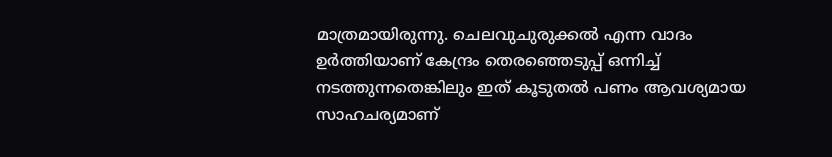മാത്രമായിരുന്നു. ചെലവുചുരുക്കല്‍ എന്ന വാദം ഉര്‍ത്തിയാണ് കേന്ദ്രം തെരഞ്ഞെടുപ്പ് ഒന്നിച്ച് നടത്തുന്നതെങ്കിലും ഇത് കൂടുതല്‍ പണം ആവശ്യമായ സാഹചര്യമാണ്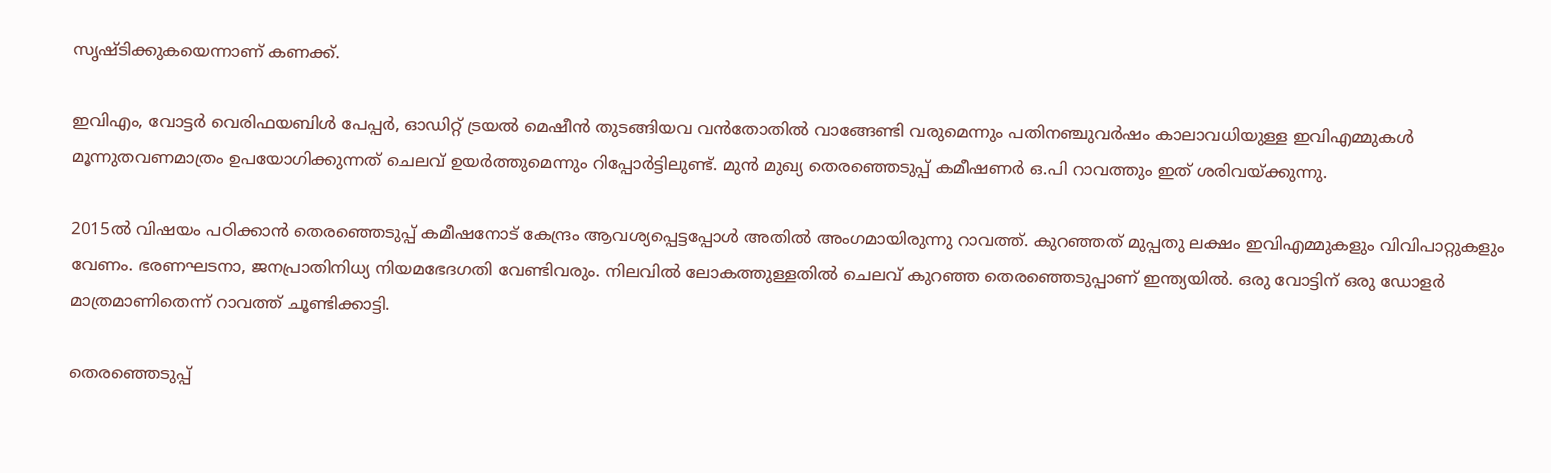സൃഷ്ടിക്കുകയെന്നാണ് കണക്ക്.

ഇവിഎം, വോട്ടര്‍ വെരിഫയബിള്‍ പേപ്പര്‍, ഓഡിറ്റ് ട്രയല്‍ മെഷീന്‍ തുടങ്ങിയവ വന്‍തോതില്‍ വാങ്ങേണ്ടി വരുമെന്നും പതിനഞ്ചുവര്‍ഷം കാലാവധിയുള്ള ഇവിഎമ്മുകള്‍ മൂന്നുതവണമാത്രം ഉപയോഗിക്കുന്നത് ചെലവ് ഉയര്‍ത്തുമെന്നും റിപ്പോര്‍ട്ടിലുണ്ട്. മുന്‍ മുഖ്യ തെരഞ്ഞെടുപ്പ് കമീഷണര്‍ ഒ.പി റാവത്തും ഇത് ശരിവയ്ക്കുന്നു.

2015ല്‍ വിഷയം പഠിക്കാന്‍ തെരഞ്ഞെടുപ്പ് കമീഷനോട് കേന്ദ്രം ആവശ്യപ്പെട്ടപ്പോള്‍ അതില്‍ അംഗമായിരുന്നു റാവത്ത്. കുറഞ്ഞത് മുപ്പതു ലക്ഷം ഇവിഎമ്മുകളും വിവിപാറ്റുകളും വേണം. ഭരണഘടനാ, ജനപ്രാതിനിധ്യ നിയമഭേദഗതി വേണ്ടിവരും. നിലവില്‍ ലോകത്തുള്ളതില്‍ ചെലവ് കുറഞ്ഞ തെരഞ്ഞെടുപ്പാണ് ഇന്ത്യയില്‍. ഒരു വോട്ടിന് ഒരു ഡോളര്‍ മാത്രമാണിതെന്ന് റാവത്ത് ചൂണ്ടിക്കാട്ടി.

തെരഞ്ഞെടുപ്പ്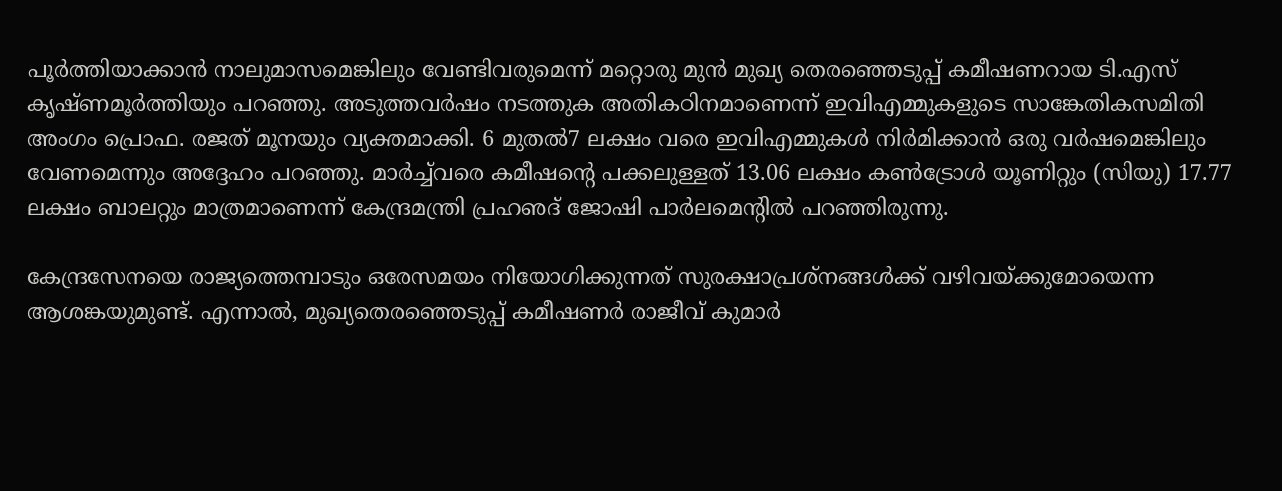പൂര്‍ത്തിയാക്കാന്‍ നാലുമാസമെങ്കിലും വേണ്ടിവരുമെന്ന് മറ്റൊരു മുന്‍ മുഖ്യ തെരഞ്ഞെടുപ്പ് കമീഷണറായ ടി.എസ് കൃഷ്ണമൂര്‍ത്തിയും പറഞ്ഞു. അടുത്തവര്‍ഷം നടത്തുക അതികഠിനമാണെന്ന് ഇവിഎമ്മുകളുടെ സാങ്കേതികസമിതി അംഗം പ്രൊഫ. രജത് മൂനയും വ്യക്തമാക്കി. 6 മുതല്‍7 ലക്ഷം വരെ ഇവിഎമ്മുകള്‍ നിര്‍മിക്കാന്‍ ഒരു വര്‍ഷമെങ്കിലും വേണമെന്നും അദ്ദേഹം പറഞ്ഞു. മാര്‍ച്ച്‌വരെ കമീഷന്റെ പക്കലുള്ളത് 13.06 ലക്ഷം കണ്‍ട്രോള്‍ യൂണിറ്റും (സിയു) 17.77 ലക്ഷം ബാലറ്റും മാത്രമാണെന്ന് കേന്ദ്രമന്ത്രി പ്രഹഌദ് ജോഷി പാര്‍ലമെന്റില്‍ പറഞ്ഞിരുന്നു.

കേന്ദ്രസേനയെ രാജ്യത്തെമ്പാടും ഒരേസമയം നിയോഗിക്കുന്നത് സുരക്ഷാപ്രശ്‌നങ്ങള്‍ക്ക് വഴിവയ്ക്കുമോയെന്ന ആശങ്കയുമുണ്ട്. എന്നാല്‍, മുഖ്യതെരഞ്ഞെടുപ്പ് കമീഷണര്‍ രാജീവ് കുമാര്‍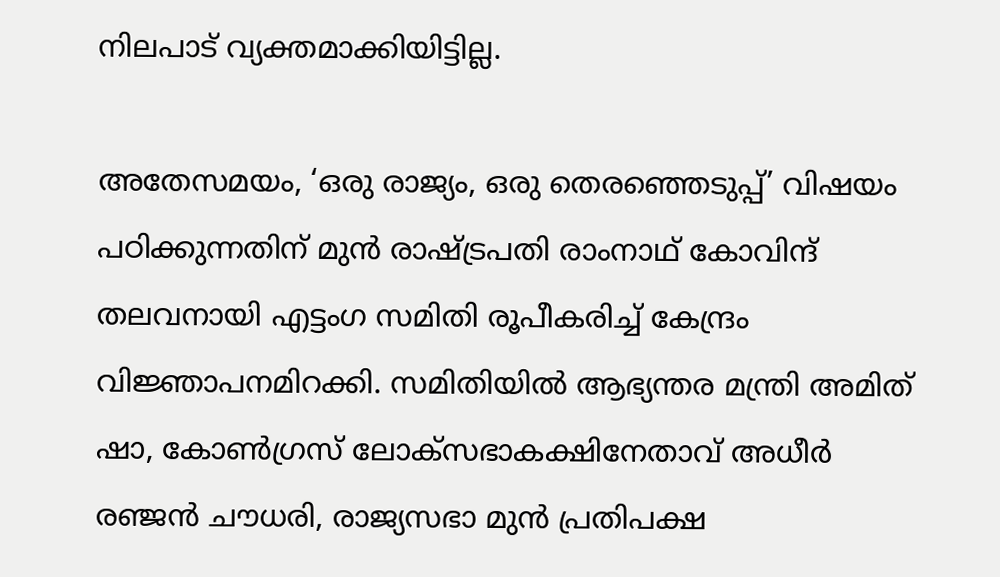നിലപാട് വ്യക്തമാക്കിയിട്ടില്ല.

അതേസമയം, ‘ഒരു രാജ്യം, ഒരു തെരഞ്ഞെടുപ്പ്’ വിഷയം പഠിക്കുന്നതിന് മുന്‍ രാഷ്ട്രപതി രാംനാഥ് കോവിന്ദ് തലവനായി എട്ടംഗ സമിതി രൂപീകരിച്ച് കേന്ദ്രം വിജ്ഞാപനമിറക്കി. സമിതിയില്‍ ആഭ്യന്തര മന്ത്രി അമിത് ഷാ, കോണ്‍ഗ്രസ് ലോക്‌സഭാകക്ഷിനേതാവ് അധീര്‍ രഞ്ജന്‍ ചൗധരി, രാജ്യസഭാ മുന്‍ പ്രതിപക്ഷ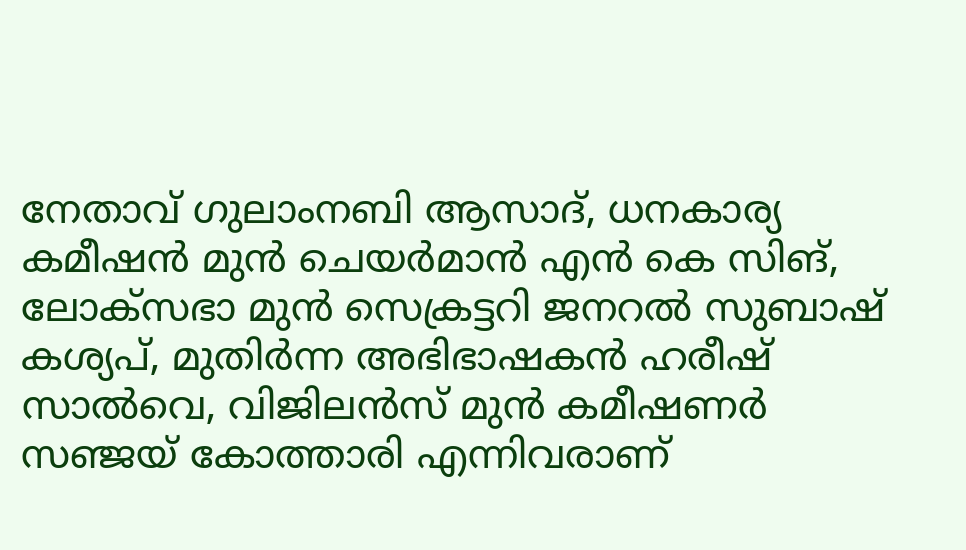നേതാവ് ഗുലാംനബി ആസാദ്, ധനകാര്യ കമീഷന്‍ മുന്‍ ചെയര്‍മാന്‍ എന്‍ കെ സിങ്, ലോക്‌സഭാ മുന്‍ സെക്രട്ടറി ജനറല്‍ സുബാഷ് കശ്യപ്, മുതിര്‍ന്ന അഭിഭാഷകന്‍ ഹരീഷ് സാല്‍വെ, വിജിലന്‍സ് മുന്‍ കമീഷണര്‍ സഞ്ജയ് കോത്താരി എന്നിവരാണ്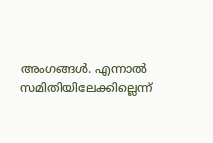അംഗങ്ങള്‍. എന്നാല്‍ സമിതിയിലേക്കില്ലെന്ന്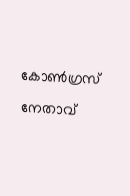കോണ്‍ഗ്രസ് നേതാവ്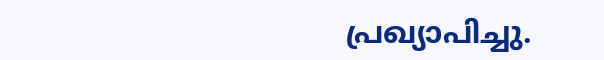പ്രഖ്യാപിച്ചു.